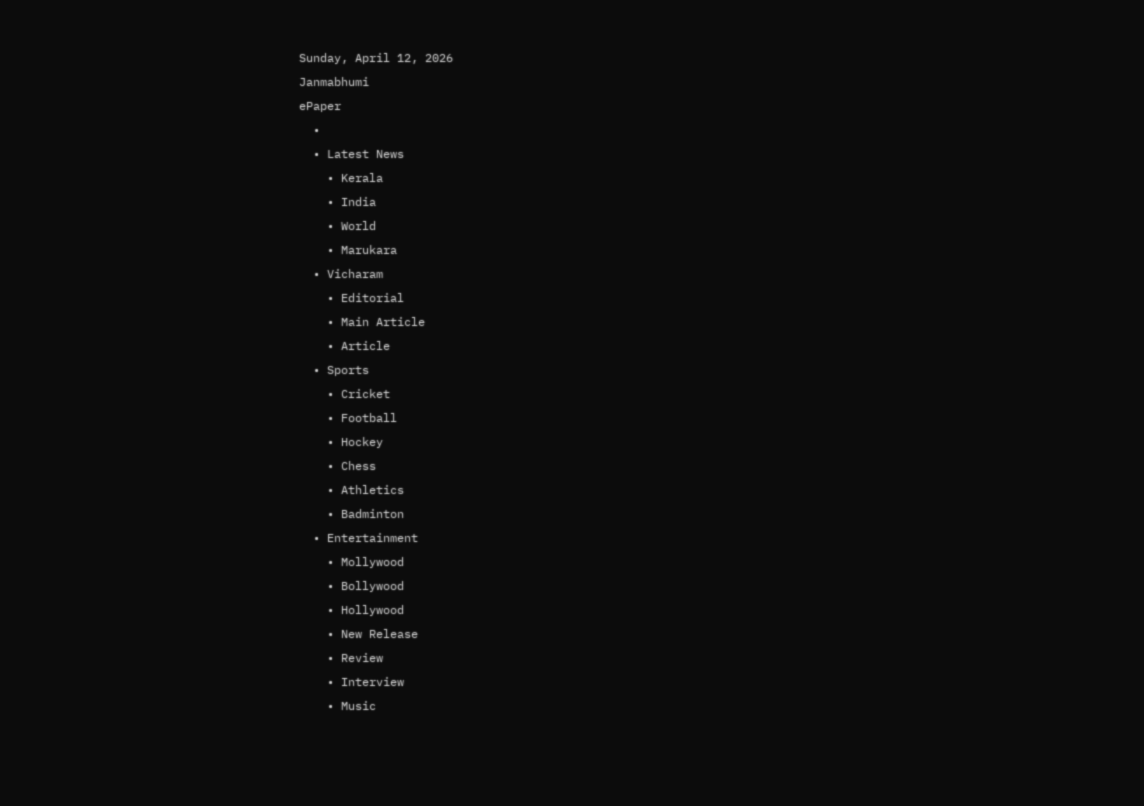Sunday, April 12, 2026
Janmabhumi
ePaper
  •
  • Latest News
    • Kerala
    • India
    • World
    • Marukara
  • Vicharam
    • Editorial
    • Main Article
    • Article
  • Sports
    • Cricket
    • Football
    • Hockey
    • Chess
    • Athletics
    • Badminton
  • Entertainment
    • Mollywood
    • Bollywood
    • Hollywood
    • New Release
    • Review
    • Interview
    • Music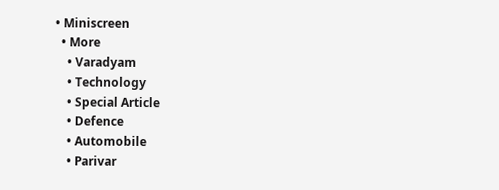• Miniscreen
  • More
    • Varadyam
    • Technology
    • Special Article
    • Defence
    • Automobile
    • Parivar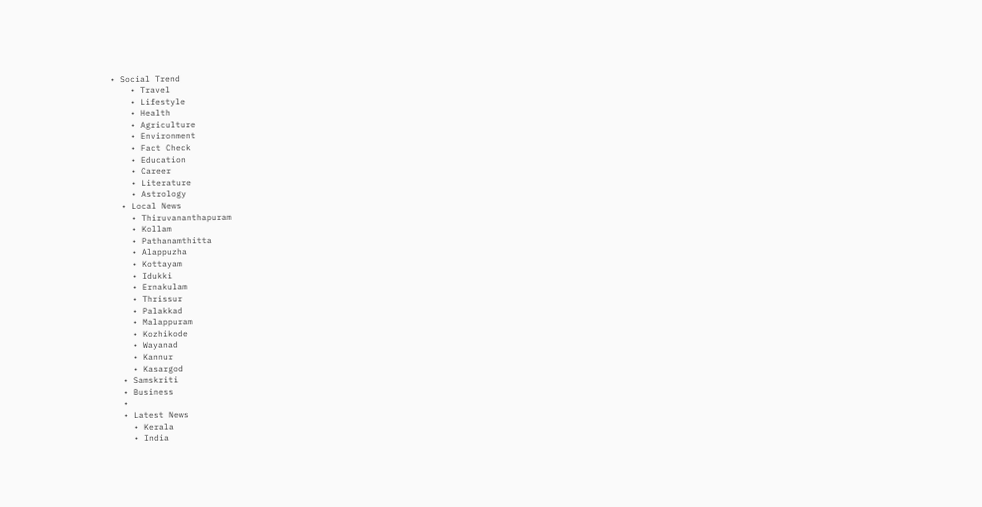• Social Trend
    • Travel
    • Lifestyle
    • Health
    • Agriculture
    • Environment
    • Fact Check
    • Education
    • Career
    • Literature
    • Astrology
  • Local News
    • Thiruvananthapuram
    • Kollam
    • Pathanamthitta
    • Alappuzha
    • Kottayam
    • Idukki
    • Ernakulam
    • Thrissur
    • Palakkad
    • Malappuram
    • Kozhikode
    • Wayanad
    • Kannur
    • Kasargod
  • Samskriti
  • Business
  •
  • Latest News
    • Kerala
    • India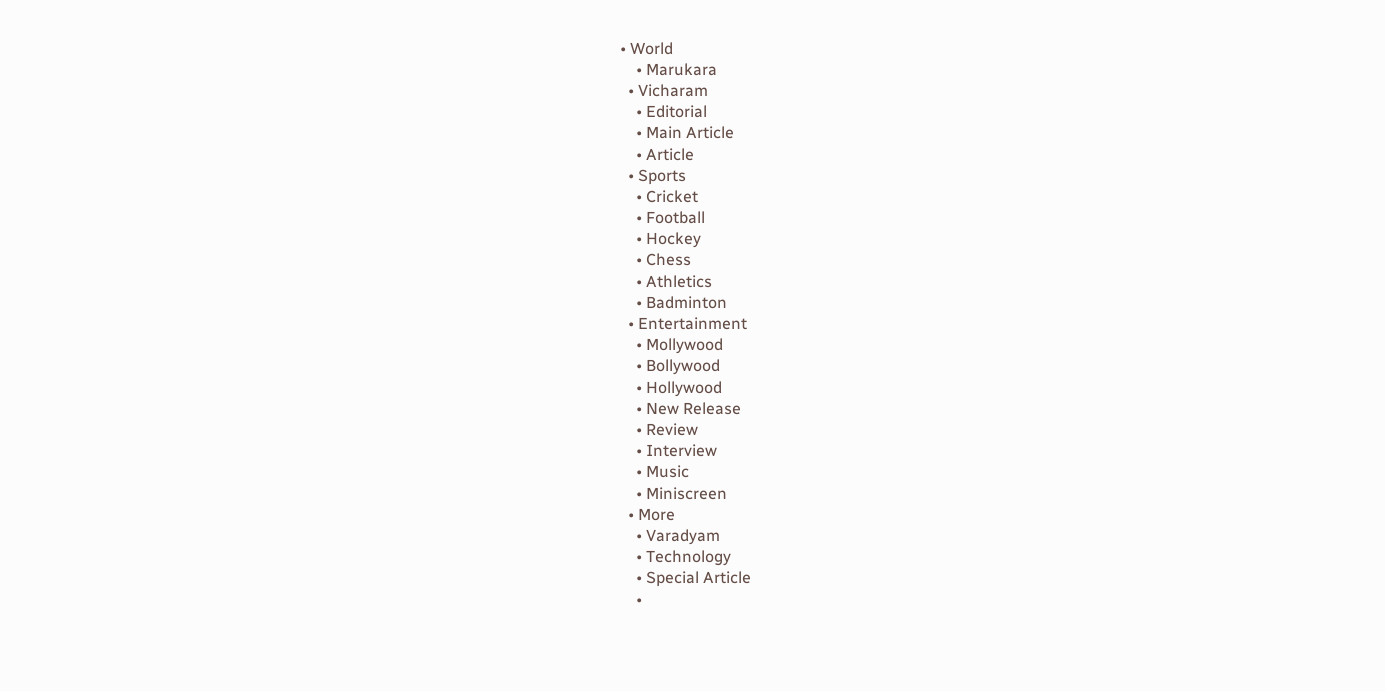• World
    • Marukara
  • Vicharam
    • Editorial
    • Main Article
    • Article
  • Sports
    • Cricket
    • Football
    • Hockey
    • Chess
    • Athletics
    • Badminton
  • Entertainment
    • Mollywood
    • Bollywood
    • Hollywood
    • New Release
    • Review
    • Interview
    • Music
    • Miniscreen
  • More
    • Varadyam
    • Technology
    • Special Article
    •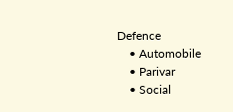Defence
    • Automobile
    • Parivar
    • Social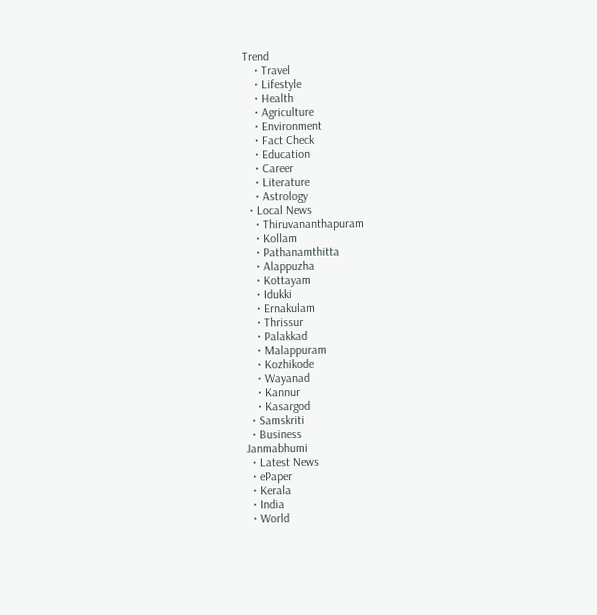Trend
    • Travel
    • Lifestyle
    • Health
    • Agriculture
    • Environment
    • Fact Check
    • Education
    • Career
    • Literature
    • Astrology
  • Local News
    • Thiruvananthapuram
    • Kollam
    • Pathanamthitta
    • Alappuzha
    • Kottayam
    • Idukki
    • Ernakulam
    • Thrissur
    • Palakkad
    • Malappuram
    • Kozhikode
    • Wayanad
    • Kannur
    • Kasargod
  • Samskriti
  • Business
Janmabhumi
  • Latest News
  • ePaper
  • Kerala
  • India
  • World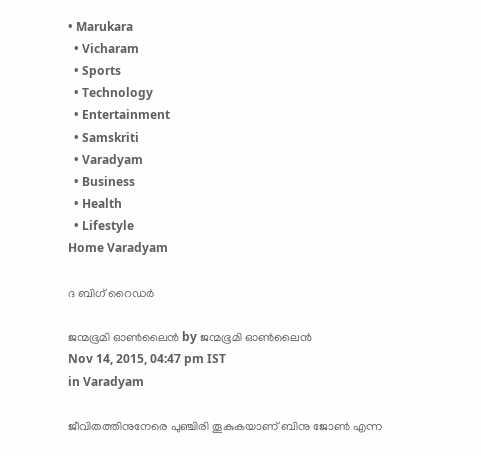• Marukara
  • Vicharam
  • Sports
  • Technology
  • Entertainment
  • Samskriti
  • Varadyam
  • Business
  • Health
  • Lifestyle
Home Varadyam

ദ ബിഗ് റൈഡര്‍

ജന്മഭൂമി ഓണ്‍ലൈന്‍ by ജന്മഭൂമി ഓണ്‍ലൈന്‍
Nov 14, 2015, 04:47 pm IST
in Varadyam

ജീവിതത്തിനുനേരെ പുഞ്ചിരി തൂകുകയാണ് ബിനു ജോണ്‍ എന്ന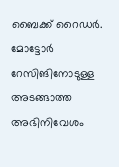ബൈക്ക് റൈഡര്‍. മോട്ടോര്‍ റേസിങിനോടുള്ള അടങ്ങാത്ത അഭിനിവേശം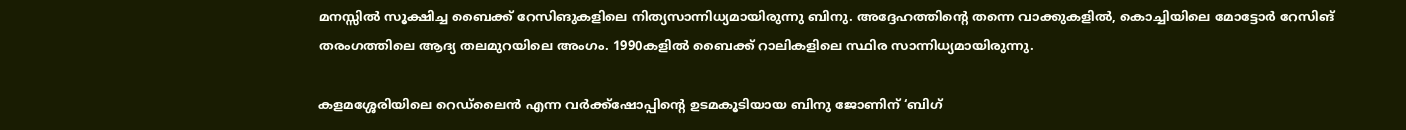മനസ്സില്‍ സൂക്ഷിച്ച ബൈക്ക് റേസിങുകളിലെ നിത്യസാന്നിധ്യമായിരുന്നു ബിനു. അദ്ദേഹത്തിന്റെ തന്നെ വാക്കുകളില്‍, കൊച്ചിയിലെ മോട്ടോര്‍ റേസിങ് തരംഗത്തിലെ ആദ്യ തലമുറയിലെ അംഗം. 1990കളില്‍ ബൈക്ക് റാലികളിലെ സ്ഥിര സാന്നിധ്യമായിരുന്നു.

കളമശ്ശേരിയിലെ റെഡ്‌ലൈന്‍ എന്ന വര്‍ക്ക്‌ഷോപ്പിന്റെ ഉടമകൂടിയായ ബിനു ജോണിന് ‘ബിഗ്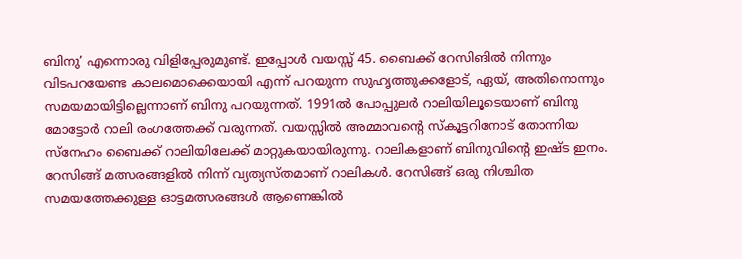ബിനു’ എന്നൊരു വിളിപ്പേരുമുണ്ട്. ഇപ്പോള്‍ വയസ്സ് 45. ബൈക്ക് റേസിങില്‍ നിന്നും വിടപറയേണ്ട കാലമൊക്കെയായി എന്ന് പറയുന്ന സുഹൃത്തുക്കളോട്, ഏയ്, അതിനൊന്നും സമയമായിട്ടില്ലെന്നാണ് ബിനു പറയുന്നത്. 1991ല്‍ പോപ്പുലര്‍ റാലിയിലൂടെയാണ് ബിനു മോട്ടോര്‍ റാലി രംഗത്തേക്ക് വരുന്നത്. വയസ്സില്‍ അമ്മാവന്റെ സ്‌കൂട്ടറിനോട് തോന്നിയ സ്‌നേഹം ബൈക്ക് റാലിയിലേക്ക് മാറ്റുകയായിരുന്നു. റാലികളാണ് ബിനുവിന്റെ ഇഷ്ട ഇനം. റേസിങ്ങ് മത്സരങ്ങളില്‍ നിന്ന് വ്യത്യസ്തമാണ് റാലികള്‍. റേസിങ്ങ് ഒരു നിശ്ചിത സമയത്തേക്കുള്ള ഓട്ടമത്സരങ്ങള്‍ ആണെങ്കില്‍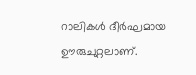റാലികള്‍ ദീര്‍ഘമായ ഊരുചുറ്റലാണ്.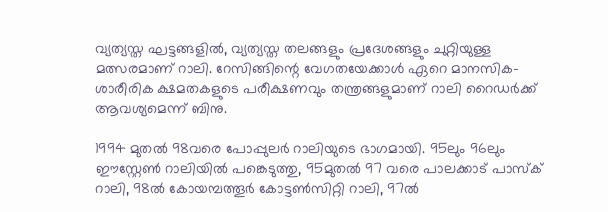വ്യത്യസ്ത ഘട്ടങ്ങളില്‍, വ്യത്യസ്ത തലങ്ങളും പ്രദേശങ്ങളും ചുറ്റിയുള്ള മത്സരമാണ് റാലി. റേസിങ്ങിന്റെ വേഗതയേക്കാള്‍ ഏറെ മാനസിക-ശാരീരിക ക്ഷമതകളുടെ പരീക്ഷണവും തന്ത്രങ്ങളുമാണ് റാലി റൈഡര്‍ക്ക് ആവശ്യമെന്ന് ബിനു.

1994 മുതല്‍ 98വരെ പോപ്പുലര്‍ റാലിയുടെ ഭാഗമായി. 95ലും 96ലും ഈസ്റ്റേണ്‍ റാലിയില്‍ പങ്കെടുത്തു, 95മുതല്‍ 97 വരെ പാലക്കാട് പാസ്‌ക് റാലി, 98ല്‍ കോയമ്പത്തൂര്‍ കോട്ടണ്‍സിറ്റി റാലി, 97ല്‍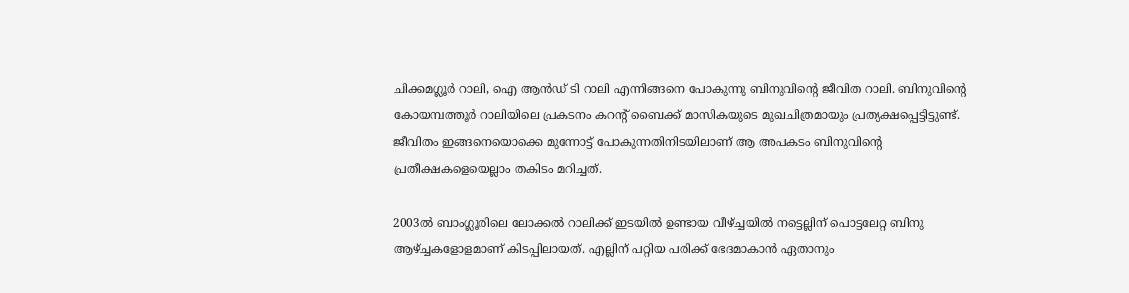ചിക്കമഗ്ലൂര്‍ റാലി, ഐ ആന്‍ഡ് ടി റാലി എന്നിങ്ങനെ പോകുന്നു ബിനുവിന്റെ ജീവിത റാലി. ബിനുവിന്റെ കോയമ്പത്തൂര്‍ റാലിയിലെ പ്രകടനം കറന്റ് ബൈക്ക് മാസികയുടെ മുഖചിത്രമായും പ്രത്യക്ഷപ്പെട്ടിട്ടുണ്ട്. ജീവിതം ഇങ്ങനെയൊക്കെ മുന്നോട്ട് പോകുന്നതിനിടയിലാണ് ആ അപകടം ബിനുവിന്റെ പ്രതീക്ഷകളെയെല്ലാം തകിടം മറിച്ചത്.

2003ല്‍ ബാംഗ്ലൂരിലെ ലോക്കല്‍ റാലിക്ക് ഇടയില്‍ ഉണ്ടായ വീഴ്‌ച്ചയില്‍ നട്ടെല്ലിന് പൊട്ടലേറ്റ ബിനു ആഴ്‌ച്ചകളോളമാണ് കിടപ്പിലായത്. എല്ലിന് പറ്റിയ പരിക്ക് ഭേദമാകാന്‍ ഏതാനും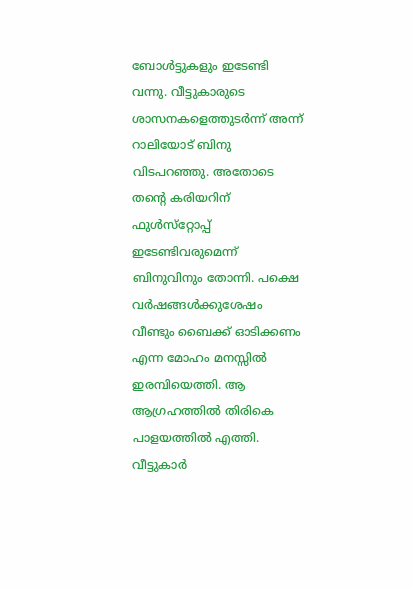ബോള്‍ട്ടുകളും ഇടേണ്ടി വന്നു. വീട്ടുകാരുടെ ശാസനകളെത്തുടര്‍ന്ന് അന്ന് റാലിയോട് ബിനു വിടപറഞ്ഞു. അതോടെ തന്റെ കരിയറിന് ഫുള്‍സ്‌റ്റോപ്പ് ഇടേണ്ടിവരുമെന്ന് ബിനുവിനും തോന്നി. പക്ഷെ വര്‍ഷങ്ങള്‍ക്കുശേഷം വീണ്ടും ബൈക്ക് ഓടിക്കണം എന്ന മോഹം മനസ്സില്‍ ഇരമ്പിയെത്തി. ആ ആഗ്രഹത്തില്‍ തിരികെ പാളയത്തില്‍ എത്തി. വീട്ടുകാര്‍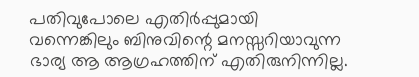പതിവുപോലെ എതിര്‍പ്പുമായി വന്നെങ്കിലും ബിനുവിന്റെ മനസ്സറിയാവുന്ന ഭാര്യ ആ ആഗ്രഹത്തിന് എതിരുനിന്നില്ല.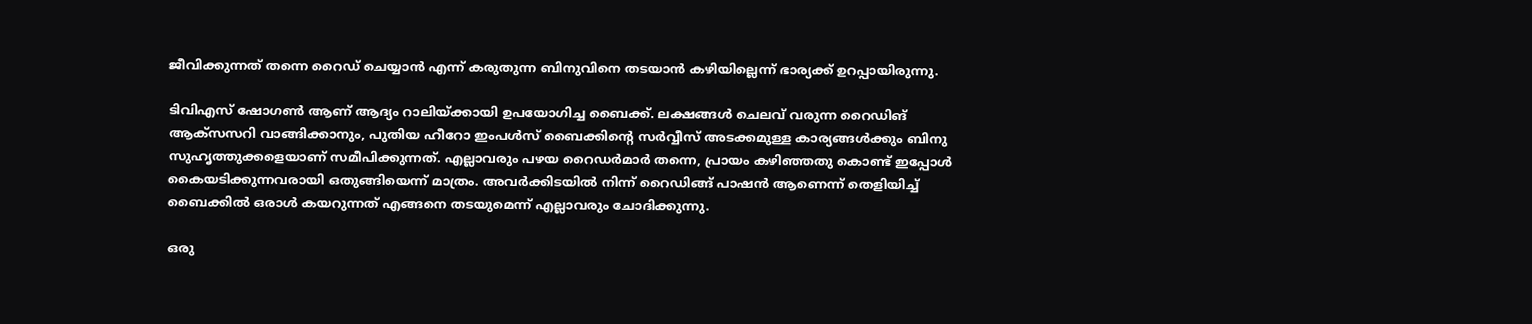ജീവിക്കുന്നത് തന്നെ റൈഡ് ചെയ്യാന്‍ എന്ന് കരുതുന്ന ബിനുവിനെ തടയാന്‍ കഴിയില്ലെന്ന് ഭാര്യക്ക് ഉറപ്പായിരുന്നു.

ടിവിഎസ് ഷോഗണ്‍ ആണ് ആദ്യം റാലിയ്‌ക്കായി ഉപയോഗിച്ച ബൈക്ക്. ലക്ഷങ്ങള്‍ ചെലവ് വരുന്ന റൈഡിങ് ആക്‌സസറി വാങ്ങിക്കാനും, പുതിയ ഹീറോ ഇംപള്‍സ് ബൈക്കിന്റെ സര്‍വ്വീസ് അടക്കമുള്ള കാര്യങ്ങള്‍ക്കും ബിനു സുഹൃത്തുക്കളെയാണ് സമീപിക്കുന്നത്. എല്ലാവരും പഴയ റൈഡര്‍മാര്‍ തന്നെ, പ്രായം കഴിഞ്ഞതു കൊണ്ട് ഇപ്പോള്‍ കൈയടിക്കുന്നവരായി ഒതുങ്ങിയെന്ന് മാത്രം. അവര്‍ക്കിടയില്‍ നിന്ന് റൈഡിങ്ങ് പാഷന്‍ ആണെന്ന് തെളിയിച്ച് ബൈക്കില്‍ ഒരാള്‍ കയറുന്നത് എങ്ങനെ തടയുമെന്ന് എല്ലാവരും ചോദിക്കുന്നു.

ഒരു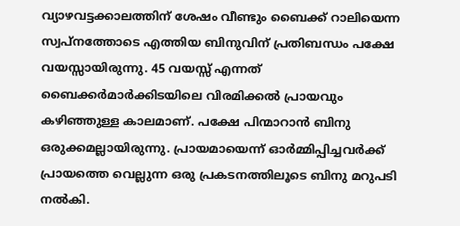വ്യാഴവട്ടക്കാലത്തിന് ശേഷം വീണ്ടും ബൈക്ക് റാലിയെന്ന സ്വപ്‌നത്തോടെ എത്തിയ ബിനുവിന് പ്രതിബന്ധം പക്ഷേ വയസ്സായിരുന്നു. 45 വയസ്സ് എന്നത് ബൈക്കര്‍മാര്‍ക്കിടയിലെ വിരമിക്കല്‍ പ്രായവും കഴിഞ്ഞുള്ള കാലമാണ്. പക്ഷേ പിന്മാറാന്‍ ബിനു ഒരുക്കമല്ലായിരുന്നു. പ്രായമായെന്ന് ഓര്‍മ്മിപ്പിച്ചവര്‍ക്ക് പ്രായത്തെ വെല്ലുന്ന ഒരു പ്രകടനത്തിലൂടെ ബിനു മറുപടി നല്‍കി.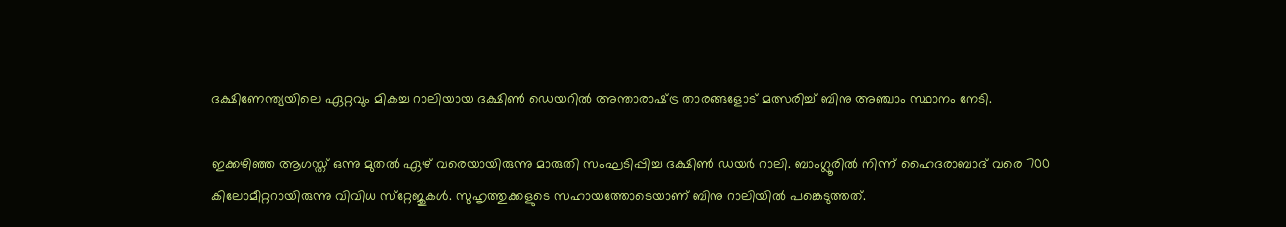ദക്ഷിണേന്ത്യയിലെ ഏറ്റവും മികച്ച റാലിയായ ദക്ഷിണ്‍ ഡെയറില്‍ അന്താരാഷ്‌ട്ര താരങ്ങളോട് മത്സരിച്ച് ബിനു അഞ്ചാം സ്ഥാനം നേടി.

ഇക്കഴിഞ്ഞ ആഗസ്ത് ഒന്നു മുതല്‍ ഏഴ് വരെയായിരുന്നു മാരുതി സംഘടിപ്പിച്ച ദക്ഷിണ്‍ ഡയര്‍ റാലി. ബാംഗ്ലൂരില്‍ നിന്ന് ഹൈദരാബാദ് വരെ 700 കിലോമീറ്ററായിരുന്നു വിവിധ സ്‌റ്റേജുകള്‍. സുഹൃത്തുക്കളുടെ സഹായത്തോടെയാണ് ബിനു റാലിയില്‍ പങ്കെടുത്തത്.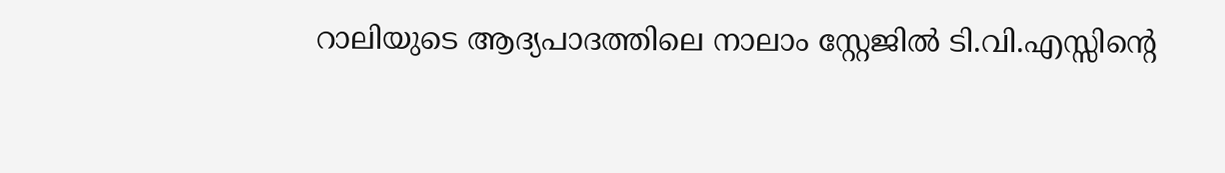റാലിയുടെ ആദ്യപാദത്തിലെ നാലാം സ്റ്റേജില്‍ ടി.വി.എസ്സിന്റെ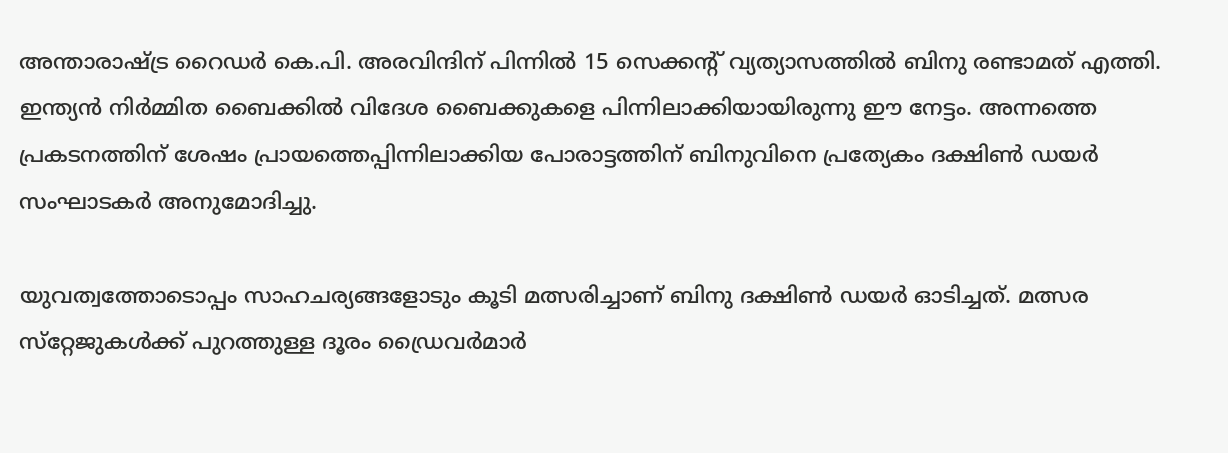അന്താരാഷ്‌ട്ര റൈഡര്‍ കെ.പി. അരവിന്ദിന് പിന്നില്‍ 15 സെക്കന്റ് വ്യത്യാസത്തില്‍ ബിനു രണ്ടാമത് എത്തി. ഇന്ത്യന്‍ നിര്‍മ്മിത ബൈക്കില്‍ വിദേശ ബൈക്കുകളെ പിന്നിലാക്കിയായിരുന്നു ഈ നേട്ടം. അന്നത്തെ പ്രകടനത്തിന് ശേഷം പ്രായത്തെപ്പിന്നിലാക്കിയ പോരാട്ടത്തിന് ബിനുവിനെ പ്രത്യേകം ദക്ഷിണ്‍ ഡയര്‍ സംഘാടകര്‍ അനുമോദിച്ചു.

യുവത്വത്തോടൊപ്പം സാഹചര്യങ്ങളോടും കൂടി മത്സരിച്ചാണ് ബിനു ദക്ഷിണ്‍ ഡയര്‍ ഓടിച്ചത്. മത്സര സ്‌റ്റേജുകള്‍ക്ക് പുറത്തുള്ള ദൂരം ഡ്രൈവര്‍മാര്‍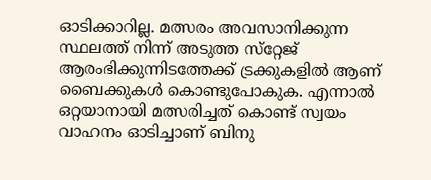ഓടിക്കാറില്ല. മത്സരം അവസാനിക്കുന്ന സ്ഥലത്ത് നിന്ന് അടുത്ത സ്‌റ്റേജ് ആരംഭിക്കുന്നിടത്തേക്ക് ട്രക്കുകളില്‍ ആണ് ബൈക്കുകള്‍ കൊണ്ടുപോകുക. എന്നാല്‍ ഒറ്റയാനായി മത്സരിച്ചത് കൊണ്ട് സ്വയം വാഹനം ഓടിച്ചാണ് ബിനു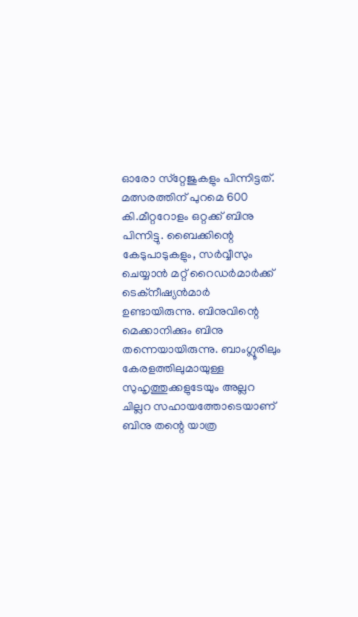ഓരോ സ്‌റ്റേജുകളും പിന്നിട്ടത്. മത്സരത്തിന് പുറമെ 600 കി.മീറ്ററോളം ഒറ്റക്ക് ബിനു പിന്നിട്ടു. ബൈക്കിന്റെ കേടുപാടുകളും, സര്‍വ്വീസും ചെയ്യാന്‍ മറ്റ് റൈഡര്‍മാര്‍ക്ക് ടെക്‌നീഷ്യന്‍മാര്‍ ഉണ്ടായിരുന്നു. ബിനുവിന്റെ മെക്കാനിക്കും ബിനു തന്നെയായിരുന്നു. ബാംഗ്ലൂരിലും കേരളത്തിലുമായുള്ള സുഹൃത്തുക്കളുടേയും അല്ലറ ചില്ലറ സഹായത്തോടെയാണ് ബിനു തന്റെ യാത്ര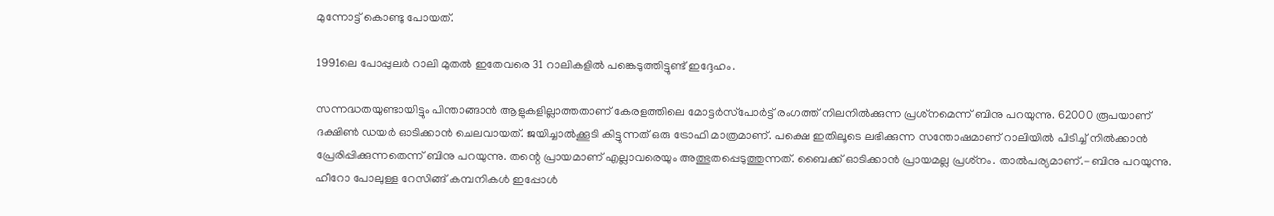മുന്നോട്ട് കൊണ്ടു പോയത്.

1991ലെ പോപ്പുലര്‍ റാലി മുതല്‍ ഇതേവരെ 31 റാലികളില്‍ പങ്കെടുത്തിട്ടുണ്ട് ഇദ്ദേഹം.

സന്നദ്ധതയുണ്ടായിട്ടും പിന്താങ്ങാന്‍ ആളുകളില്ലാത്തതാണ് കേരളത്തിലെ മോട്ടര്‍സ്‌പോര്‍ട്ട് രംഗത്ത് നിലനില്‍ക്കുന്ന പ്രശ്‌നമെന്ന് ബിനു പറയുന്നു. 62000 രൂപയാണ് ദക്ഷിണ്‍ ഡയര്‍ ഓടിക്കാന്‍ ചെലവായത്. ജയിച്ചാല്‍ക്കൂടി കിട്ടുന്നത് ഒരു ട്രോഫി മാത്രമാണ്. പക്ഷെ ഇതിലൂടെ ലഭിക്കുന്ന സന്തോഷമാണ് റാലിയില്‍ പിടിച്ച് നില്‍ക്കാന്‍ പ്രേരിപ്പിക്കുന്നതെന്ന് ബിനു പറയുന്നു. തന്റെ പ്രായമാണ് എല്ലാവരെയും അത്ഭുതപ്പെടുത്തുന്നത്. ബൈക്ക് ഓടിക്കാന്‍ പ്രായമല്ല പ്രശ്‌നം. താല്‍പര്യമാണ്.-ബിനു പറയുന്നു. ഹീറോ പോലുള്ള റേസിങ്ങ് കമ്പനികള്‍ ഇപ്പോള്‍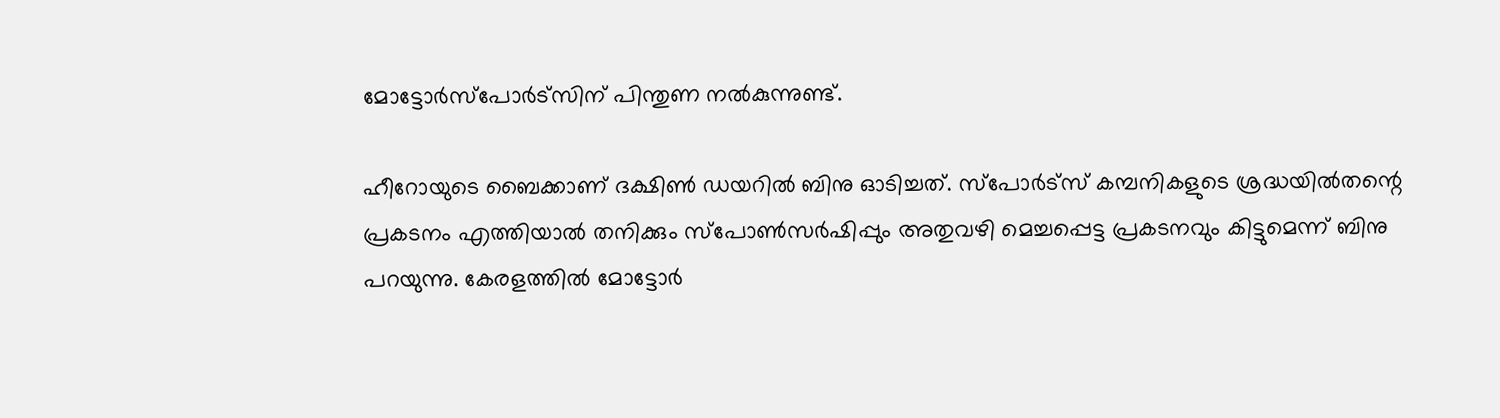മോട്ടോര്‍സ്‌പോര്‍ട്‌സിന് പിന്തുണ നല്‍കുന്നുണ്ട്.

ഹീറോയുടെ ബൈക്കാണ് ദക്ഷിണ്‍ ഡയറില്‍ ബിനു ഓടിച്ചത്. സ്‌പോര്‍ട്‌സ് കമ്പനികളുടെ ശ്രദ്ധയില്‍തന്റെ പ്രകടനം എത്തിയാല്‍ തനിക്കും സ്‌പോണ്‍സര്‍ഷിപ്പും അതുവഴി മെച്ചപ്പെട്ട പ്രകടനവും കിട്ടുമെന്ന് ബിനു പറയുന്നു. കേരളത്തില്‍ മോട്ടോര്‍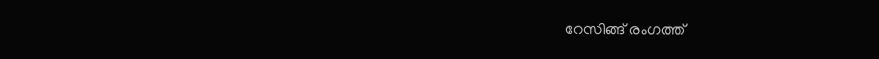റേസിങ്ങ് രംഗത്ത്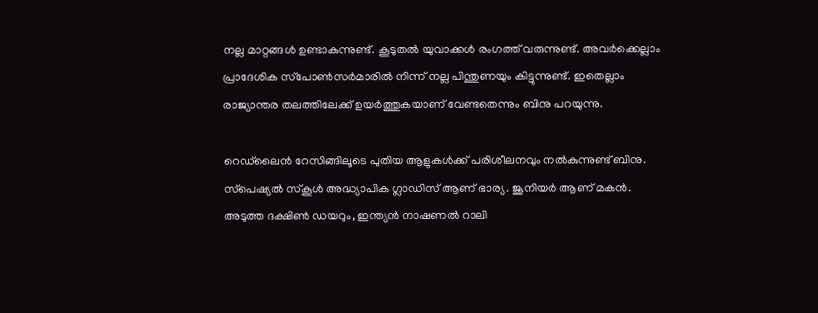നല്ല മാറ്റങ്ങള്‍ ഉണ്ടാകുന്നുണ്ട്. കൂടുതല്‍ യുവാക്കള്‍ രംഗത്ത് വരുന്നുണ്ട്. അവര്‍ക്കെല്ലാം പ്രാദേശിക സ്‌പോണ്‍സര്‍മാരില്‍ നിന്ന് നല്ല പിന്തുണയും കിട്ടുന്നുണ്ട്. ഇതെല്ലാം രാജ്യാന്തര തലത്തിലേക്ക് ഉയര്‍ത്തുകയാണ് വേണ്ടതെന്നും ബിനു പറയുന്നു.

റെഡ്‌ലൈന്‍ റേസിങ്ങിലൂടെ പുതിയ ആളുകള്‍ക്ക് പരിശീലനവും നല്‍കുന്നുണ്ട് ബിനു. സ്‌പെഷ്യല്‍ സ്‌കൂള്‍ അദ്ധ്യാപിക ഗ്ലാഡിസ് ആണ് ഭാര്യ. ജൂനിയര്‍ ആണ് മകന്‍. അടുത്ത ദക്ഷിണ്‍ ഡയറും, ഇന്ത്യന്‍ നാഷണല്‍ റാലി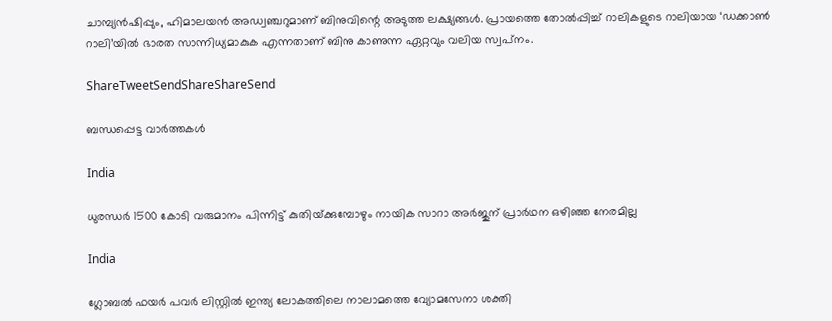ചാമ്പ്യന്‍ഷിപ്പും, ഹിമാലയന്‍ അഡ്വഞ്ചറുമാണ് ബിനുവിന്റെ അടുത്ത ലക്ഷ്യങ്ങള്‍. പ്രായത്തെ തോല്‍പ്പിച്ച് റാലികളുടെ റാലിയായ ‘ഡക്കാണ്‍ റാലി’യില്‍ ഭാരത സാന്നിധ്യമാകുക എന്നതാണ് ബിനു കാണുന്ന ഏറ്റവും വലിയ സ്വപ്‌നം.

ShareTweetSendShareShareSend

ബന്ധപ്പെട്ട വാര്‍ത്തകള്‍

India

ധുരന്ധര്‍ 1500 കോടി വരുമാനം പിന്നിട്ട് കുതിയ്‌ക്കുമ്പോഴും നായിക സാറാ അര്‍ജുന് പ്രാര്‍ഥന ഒഴിഞ്ഞ നേരമില്ല

India

ഗ്ലോബല്‍ ഫയര്‍ പവര്‍ ലിസ്റ്റില്‍ ഇന്ത്യ ലോകത്തിലെ നാലാമത്തെ വ്യോമസേനാ ശക്തി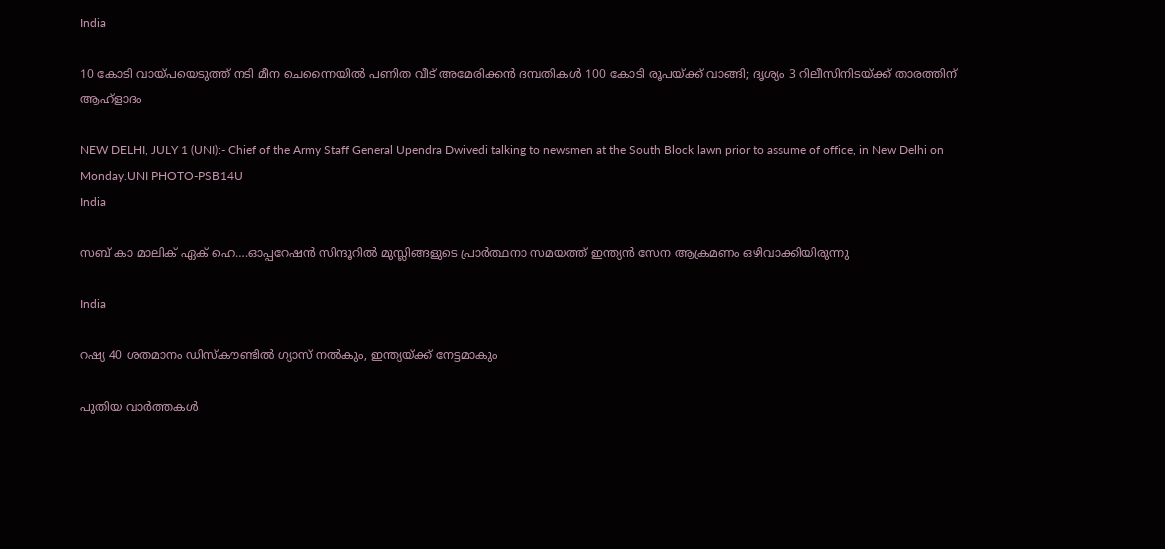India

10 കോടി വായ്‌പയെടുത്ത് നടി മീന ചെന്നൈയില്‍ പണിത വീട് അമേരിക്കന്‍ ദമ്പതികള്‍ 100 കോടി രൂപയ്‌ക്ക് വാങ്ങി; ദൃശ്യം 3 റിലീസിനിടയ്‌ക്ക് താരത്തിന് ആഹ്ളാദം

NEW DELHI, JULY 1 (UNI):- Chief of the Army Staff General Upendra Dwivedi talking to newsmen at the South Block lawn prior to assume of office, in New Delhi on Monday.UNI PHOTO-PSB14U
India

സബ് കാ മാലിക് ഏക് ഹെ….ഓപ്പറേഷന്‍ സിന്ദൂറില്‍ മുസ്ലിങ്ങളുടെ പ്രാര്‍ത്ഥനാ സമയത്ത് ഇന്ത്യന്‍ സേന ആക്രമണം ഒഴിവാക്കിയിരുന്നു

India

റഷ്യ 40 ശതമാനം ഡിസ്കൗണ്ടില്‍ ഗ്യാസ് നല്‍കും, ഇന്ത്യയ്‌ക്ക് നേട്ടമാകും

പുതിയ വാര്‍ത്തകള്‍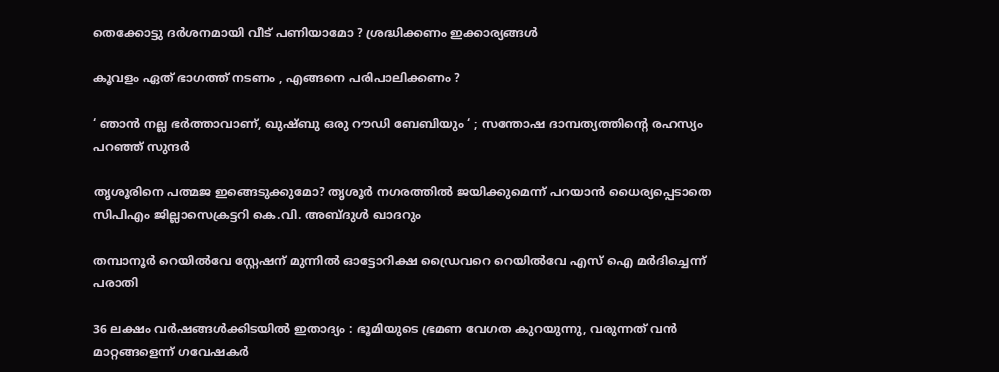തെക്കോട്ടു ദർശനമായി വീട് പണിയാമോ ? ശ്രദ്ധിക്കണം ഇക്കാര്യങ്ങൾ

കൂവളം ഏത് ഭാഗത്ത് നടണം , എങ്ങനെ പരിപാലിക്കണം ?

‘ ഞാൻ നല്ല ഭർത്താവാണ്, ഖുഷ്ബു ഒരു റൗഡി ബേബിയും ‘ ; സന്തോഷ ദാമ്പത്യത്തിന്റെ രഹസ്യം പറഞ്ഞ് സുന്ദർ

തൃശൂരിനെ പത്മജ ഇങ്ങെടുക്കുമോ? തൃശൂര്‍ നഗരത്തില്‍ ജയിക്കുമെന്ന് പറയാന്‍ ധൈര്യപ്പെടാതെ സിപിഎം ജില്ലാസെക്രട്ടറി കെ.വി. അബ്ദുള്‍ ഖാദറും

തമ്പാനൂര്‍ റെയില്‍വേ സ്റ്റേഷന് മുന്നില്‍ ഓട്ടോറിക്ഷ ഡ്രൈവറെ റെയില്‍വേ എസ് ഐ മര്‍ദിച്ചെന്ന് പരാതി

36 ലക്ഷം വർഷങ്ങൾക്കിടയിൽ ഇതാദ്യം : ഭൂമിയുടെ ഭ്രമണ വേഗത കുറയുന്നു, വരുന്നത് വൻ മാറ്റങ്ങളെന്ന് ഗവേഷകർ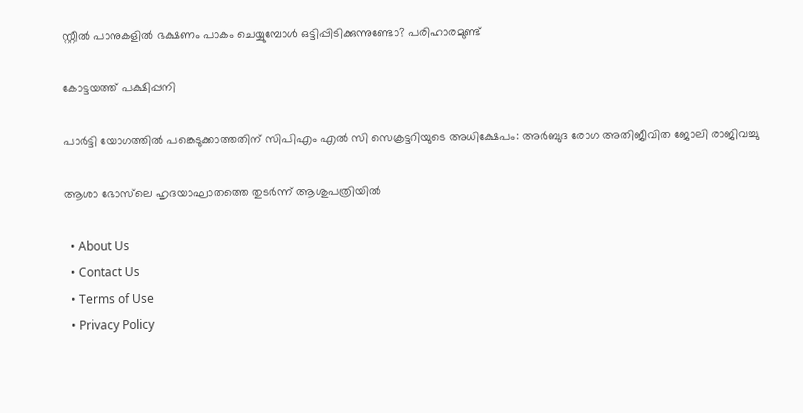സ്റ്റീൽ പാനുകളില്‍ ഭക്ഷണം പാകം ചെയ്യുമ്പോൾ ഒട്ടിപ്പിടിക്കുന്നുണ്ടോ? പരിഹാരമുണ്ട്

കോട്ടയത്ത് പക്ഷിപ്പനി

പാര്‍ട്ടി യോഗത്തില്‍ പങ്കെടുക്കാത്തതിന് സിപിഎം എല്‍ സി സെക്രട്ടറിയുടെ അധിക്ഷേപം: അര്‍ബുദ രോഗ അതിജീവിത ജോലി രാജിവച്ചു

ആശാ ഭോസ്‌ലെ ഹൃദയാഘാതത്തെ തുടര്‍ന്ന് ആശുപത്രിയില്‍

  • About Us
  • Contact Us
  • Terms of Use
  • Privacy Policy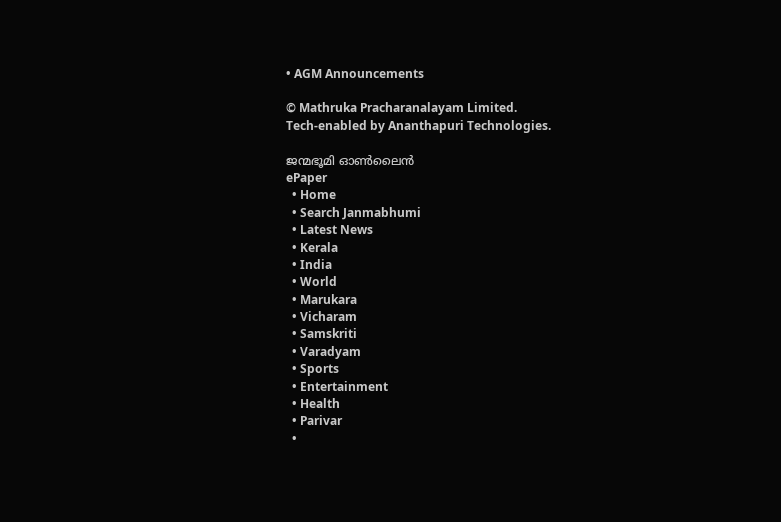• AGM Announcements

© Mathruka Pracharanalayam Limited.
Tech-enabled by Ananthapuri Technologies.

ജന്മഭൂമി ഓണ്‍ലൈന്‍
ePaper
  • Home
  • Search Janmabhumi
  • Latest News
  • Kerala
  • India
  • World
  • Marukara
  • Vicharam
  • Samskriti
  • Varadyam
  • Sports
  • Entertainment
  • Health
  • Parivar
  •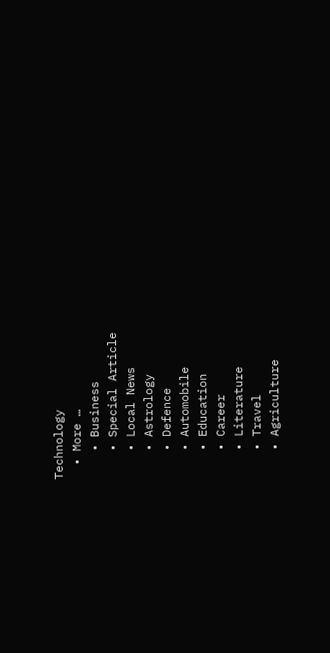Technology
  • More …
    • Business
    • Special Article
    • Local News
    • Astrology
    • Defence
    • Automobile
    • Education
    • Career
    • Literature
    • Travel
    • Agriculture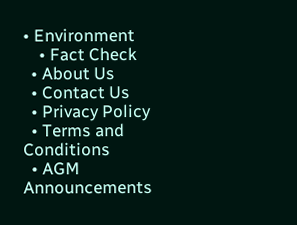• Environment
    • Fact Check
  • About Us
  • Contact Us
  • Privacy Policy
  • Terms and Conditions
  • AGM Announcements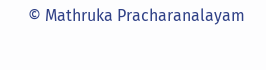© Mathruka Pracharanalayam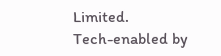Limited.
Tech-enabled by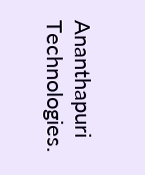Ananthapuri Technologies.